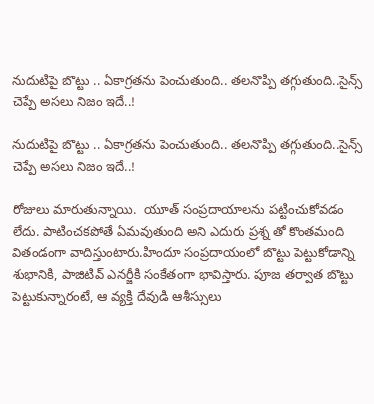నుదుటిపై బొట్టు .. ఏకాగ్రతను పెంచుతుంది.. తలనొప్పి తగ్గుతుంది..సైన్స్ చెప్పే అసలు నిజం ఇదే..!

నుదుటిపై బొట్టు .. ఏకాగ్రతను పెంచుతుంది.. తలనొప్పి తగ్గుతుంది..సైన్స్ చెప్పే అసలు నిజం ఇదే..!

రోజులు మారుతున్నాయి.  యూత్ సంప్రదాయాలను పట్టించుకోవడం లేదు. పాటించకపోతే ఏమవుతుంది అని ఎదురు ప్రశ్న తో కొంతమంది వితండంగా వాదిస్తుంటారు.హిందూ సంప్రదాయంలో బొట్టు పెట్టుకోడాన్ని శుభానికి, పాజిటివ్ ఎనర్జీకి సంకేతంగా భావిస్తారు. పూజ తర్వాత బొట్టు పెట్టుకున్నారంటే, ఆ వ్యక్తి దేవుడి ఆశీస్సులు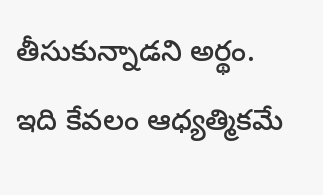తీసుకున్నాడని అర్థం. ఇది కేవలం ఆధ్యత్మికమే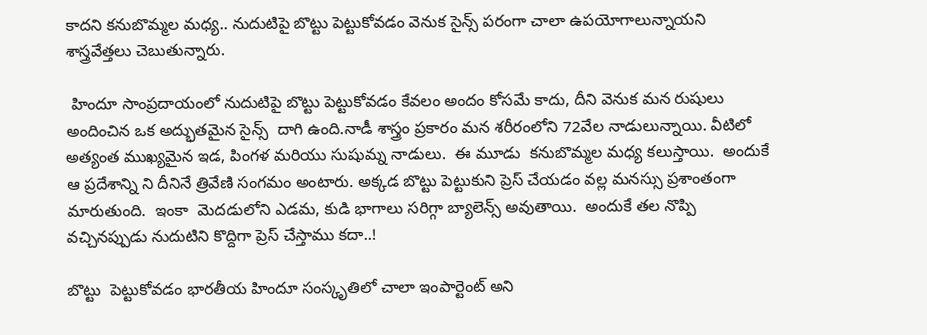కాదని కనుబొమ్మల మధ్య.. నుదుటిపై బొట్టు పెట్టుకోవడం వెనుక సైన్స్ పరంగా చాలా ఉపయోగాలున్నాయని శాస్త్రవేత్తలు చెబుతున్నారు.

 హిందూ సాంప్రదాయంలో నుదుటిపై బొట్టు పెట్టుకోవడం కేవలం అందం కోసమే కాదు, దీని వెనుక మన రుషులు అందించిన ఒక అద్భుతమైన సైన్స్  దాగి ఉంది.నాడీ శాస్త్రం ప్రకారం మన శరీరంలోని 72వేల నాడులున్నాయి. వీటిలో అత్యంత ముఖ్యమైన ఇడ, పింగళ మరియు సుషుమ్న నాడులు.  ఈ మూడు  కనుబొమ్మల మధ్య కలుస్తాయి.  అందుకే  ఆ ప్రదేశాన్ని ని దీనినే త్రివేణి సంగమం అంటారు. అక్కడ బొట్టు పెట్టుకుని ప్రెస్ చేయడం వల్ల మనస్సు ప్రశాంతంగా మారుతుంది.  ఇంకా  మెదడులోని ఎడమ, కుడి భాగాలు సరిగ్గా బ్యాలెన్స్ అవుతాయి.  అందుకే తల నొప్పి వచ్చినప్పుడు నుదుటిని కొద్దిగా ప్రెస్ చేస్తాము కదా..!

బొట్టు  పెట్టుకోవడం భారతీయ హిందూ సంస్కృతిలో చాలా ఇంపార్టెంట్ అని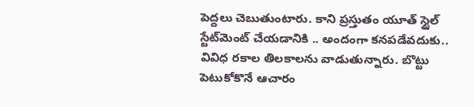పెద్దలు చెబుతుంటారు. కాని ప్రస్తుతం యూత్ స్టైల్ స్టేట్‌మెంట్ చేయడానికి .. అందంగా కనపడేవదుకు.. వివిధ రకాల తిలకాలను వాడుతున్నారు. బొట్టు పెటుకోకొనే ఆచారం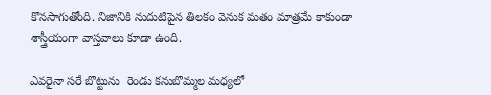కొనసాగుతోంది. నిజానికి నుదుటిపైన తిలకం వెనుక మతం మాత్రమే కాకుండా శాస్త్రీయంగా వాస్తవాలు కూడా ఉంది.

ఎవరైనా సరే బొట్టును  రెండు కనుబొమ్మల మధ్యలో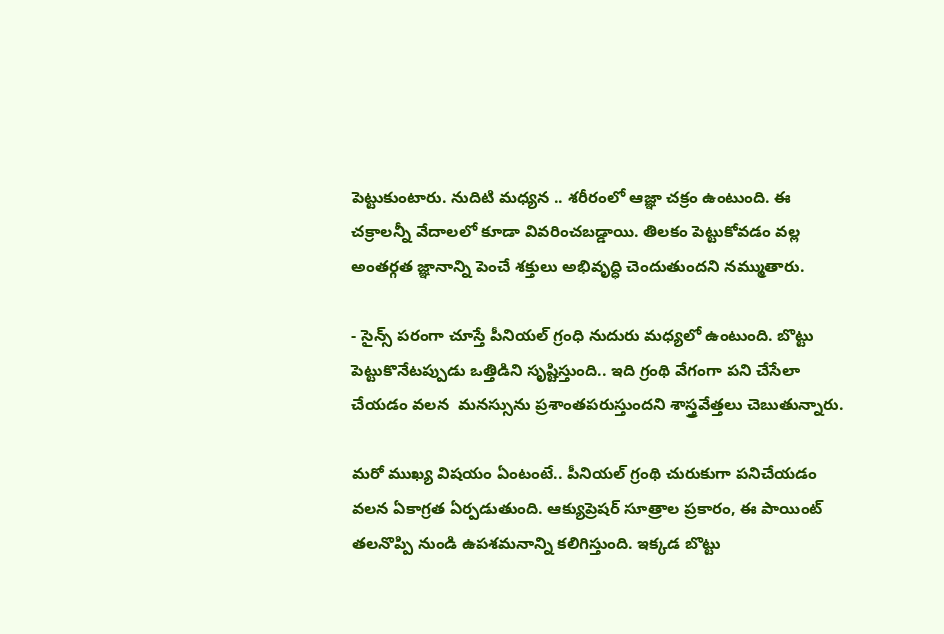పెట్టుకుంటారు. నుదిటి మధ్యన .. శరీరంలో ఆజ్ఞా చక్రం ఉంటుంది. ఈ చక్రాలన్నీ వేదాలలో కూడా వివరించబడ్డాయి. తిలకం పెట్టుకోవడం వల్ల అంతర్గత జ్ఞానాన్ని పెంచే శక్తులు అభివృద్ధి చెందుతుందని నమ్ముతారు.

- సైన్స్ పరంగా చూస్తే పీనియల్ గ్రంధి నుదురు మధ్యలో ఉంటుంది. బొట్టు పెట్టుకొనేటప్పుడు ఒత్తిడిని సృష్టిస్తుంది.. ఇది గ్రంథి వేగంగా పని చేసేలా చేయడం వలన  మనస్సును ప్రశాంతపరుస్తుందని శాస్త్రవేత్తలు చెబుతున్నారు.

మరో ముఖ్య విషయం ఏంటంటే.. పీనియల్ గ్రంథి చురుకుగా పనిచేయడం వలన ఏకాగ్రత ఏర్పడుతుంది. ఆక్యుప్రెషర్ సూత్రాల ప్రకారం, ఈ పాయింట్ తలనొప్పి నుండి ఉపశమనాన్ని కలిగిస్తుంది. ఇక్కడ బొట్టు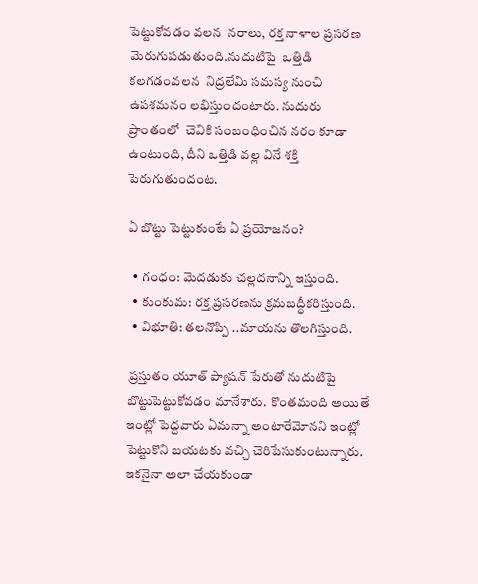పెట్టుకోవడం వలన  నరాలు, రక్త నాళాల ప్రసరణ మెరుగుపడుతుంది.నుదుటిపై  ఒత్తిడి కలగడంవలన  నిద్రలేమి సమస్య నుంచి ఉపశమనం లభిస్తుందంటారు. నుదురు  ప్రాంతంలో  చెవికి సంబంధించిన నరం కూడా ఉంటుంది, దీని ఒత్తిడి వల్ల వినే శక్తి పెరుగుతుందంట.

ఏ బొట్టు పెట్టుకుంటే ఏ ప్రయోజనం?

  • గంధం: మెదడుకు చల్లదనాన్ని ఇస్తుంది.
  • కుంకుమ: రక్త ప్రసరణను క్రమబద్ధీకరిస్తుంది.
  • విభూతి: తలనొప్పి ..మాయను తొలగిస్తుంది.

 ప్రస్తుతం యూత్ ప్యాషన్ పేరుతో నుదుటిపై  బొట్టుపెట్టుకోవడం మానేశారు.  కొంతమంది అయితే ఇంట్లో పెద్దవారు ఏమన్నా అంటారేమోనని ఇంట్లో పెట్టుకొని బయటకు వచ్చి చెరిపేసుకుంటున్నారు. ఇకనైనా అలా చేయకుండా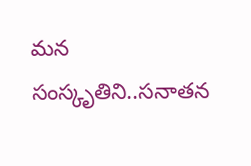మన సంస్కృతిని..సనాతన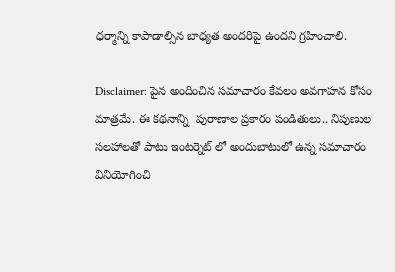ధర్మాన్ని కాపాడాల్సిన బాధ్యత అందరిపై ఉందని గ్రహించాలి.

Disclaimer: పైన అందించిన సమాచారం కేవలం అవగాహన కోసం మాత్రమే. ఈ కథనాన్ని  పురాణాల ప్రకారం పండితులు.. నిపుణుల సలహాలతో పాటు ఇంటర్నెట్ లో అందుబాటులో ఉన్న సమాచారం వినియోగించి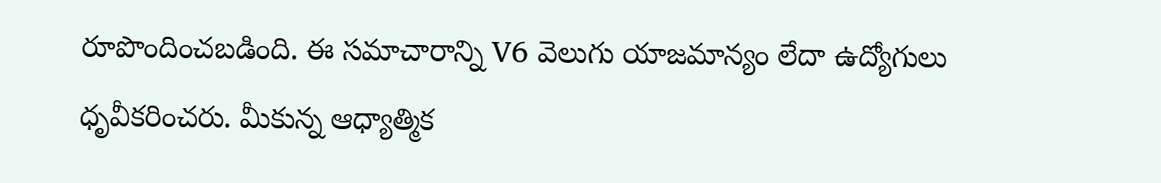రూపొందించబడింది. ఈ సమాచారాన్ని V6 వెలుగు యాజమాన్యం లేదా ఉద్యోగులు ధృవీకరించరు. మీకున్న ఆధ్యాత్మిక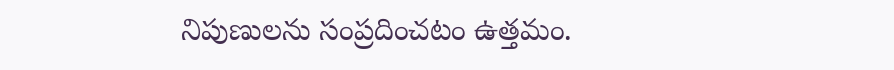నిపుణులను సంప్రదించటం ఉత్తమం.